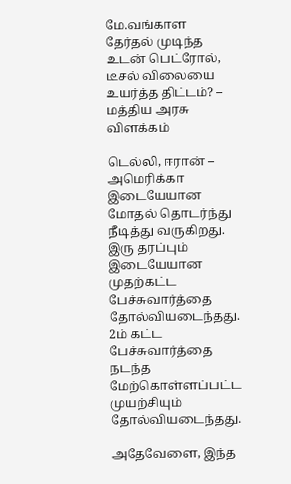மே.வங்காள தேர்தல் முடிந்த உடன் பெட்ரோல், டீசல் விலையை உயர்த்த திட்டம்? – மத்திய அரசு விளக்கம்

டெல்லி, ஈரான் – அமெரிக்கா இடையேயான மோதல் தொடர்ந்து நீடித்து வருகிறது. இரு தரப்பும் இடையேயான முதற்கட்ட பேச்சுவார்த்தை தோல்வியடைந்தது. 2ம் கட்ட பேச்சுவார்த்தை நடந்த மேற்கொள்ளப்பட்ட முயற்சியும் தோல்வியடைந்தது.

அதேவேளை, இந்த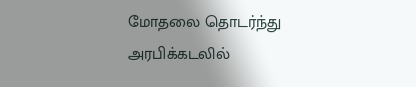மோதலை தொடர்ந்து அரபிக்கடலில்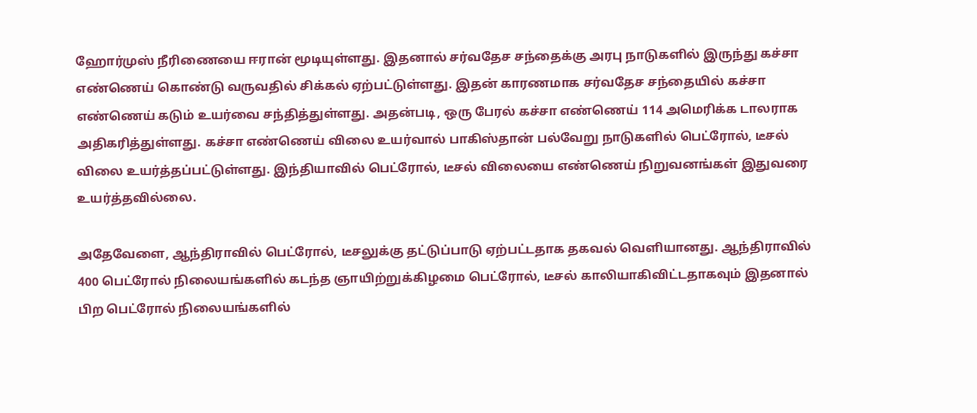ஹோர்முஸ் நீரிணையை ஈரான் மூடியுள்ளது. இதனால் சர்வதேச சந்தைக்கு அரபு நாடுகளில் இருந்து கச்சா எண்ணெய் கொண்டு வருவதில் சிக்கல் ஏற்பட்டுள்ளது. இதன் காரணமாக சர்வதேச சந்தையில் கச்சா எண்ணெய் கடும் உயர்வை சந்தித்துள்ளது. அதன்படி, ஒரு பேரல் கச்சா எண்ணெய் 114 அமெரிக்க டாலராக அதிகரித்துள்ளது. கச்சா எண்ணெய் விலை உயர்வால் பாகிஸ்தான் பல்வேறு நாடுகளில் பெட்ரோல், டீசல் விலை உயர்த்தப்பட்டுள்ளது. இந்தியாவில் பெட்ரோல், டீசல் விலையை எண்ணெய் நிறுவனங்கள் இதுவரை உயர்த்தவில்லை.

அதேவேளை, ஆந்திராவில் பெட்ரோல், டீசலுக்கு தட்டுப்பாடு ஏற்பட்டதாக தகவல் வெளியானது. ஆந்திராவில் 400 பெட்ரோல் நிலையங்களில் கடந்த ஞாயிற்றுக்கிழமை பெட்ரோல், டீசல் காலியாகிவிட்டதாகவும் இதனால் பிற பெட்ரோல் நிலையங்களில்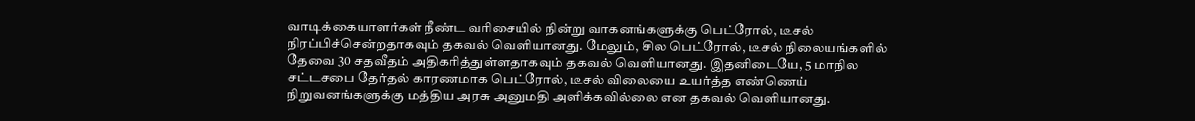வாடிக்கையாளர்கள் நீண்ட வரிசையில் நின்று வாகனங்களுக்கு பெட்ரோல், டீசல் நிரப்பிச்சென்றதாகவும் தகவல் வெளியானது. மேலும், சில பெட்ரோல், டீசல் நிலையங்களில் தேவை 30 சதவீதம் அதிகரித்துள்ளதாகவும் தகவல் வெளியானது. இதனிடையே, 5 மாநில சட்டசபை தேர்தல் காரணமாக பெட்ரோல், டீசல் விலையை உயர்த்த எண்ணெய் நிறுவனங்களுக்கு மத்திய அரசு அனுமதி அளிக்கவில்லை என தகவல் வெளியானது.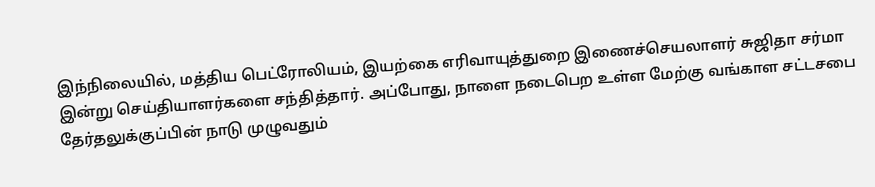இந்நிலையில், மத்திய பெட்ரோலியம், இயற்கை எரிவாயுத்துறை இணைச்செயலாளர் சுஜிதா சர்மா இன்று செய்தியாளர்களை சந்தித்தார். அப்போது, நாளை நடைபெற உள்ள மேற்கு வங்காள சட்டசபை தேர்தலுக்குப்பின் நாடு முழுவதும்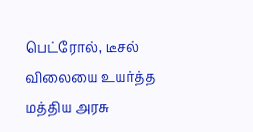பெட்ரோல், டீசல் விலையை உயர்த்த மத்திய அரசு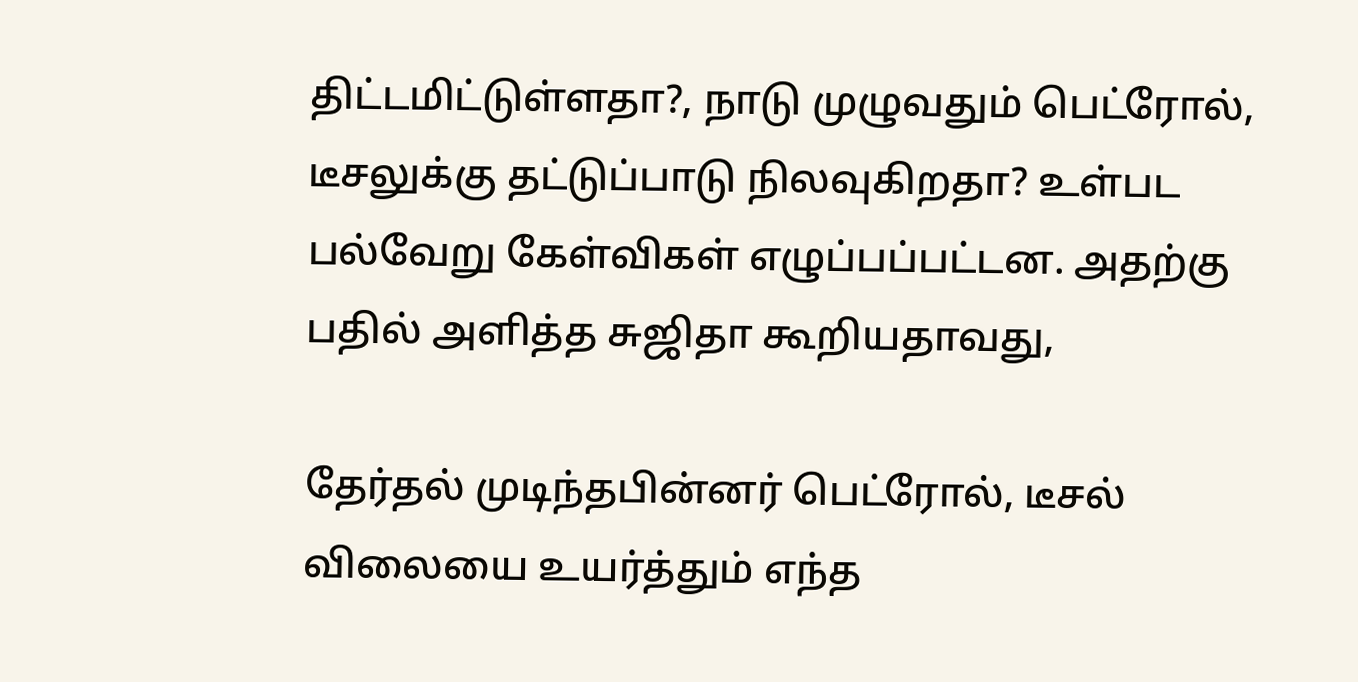திட்டமிட்டுள்ளதா?, நாடு முழுவதும் பெட்ரோல், டீசலுக்கு தட்டுப்பாடு நிலவுகிறதா? உள்பட பல்வேறு கேள்விகள் எழுப்பப்பட்டன. அதற்கு பதில் அளித்த சுஜிதா கூறியதாவது,

தேர்தல் முடிந்தபின்னர் பெட்ரோல், டீசல் விலையை உயர்த்தும் எந்த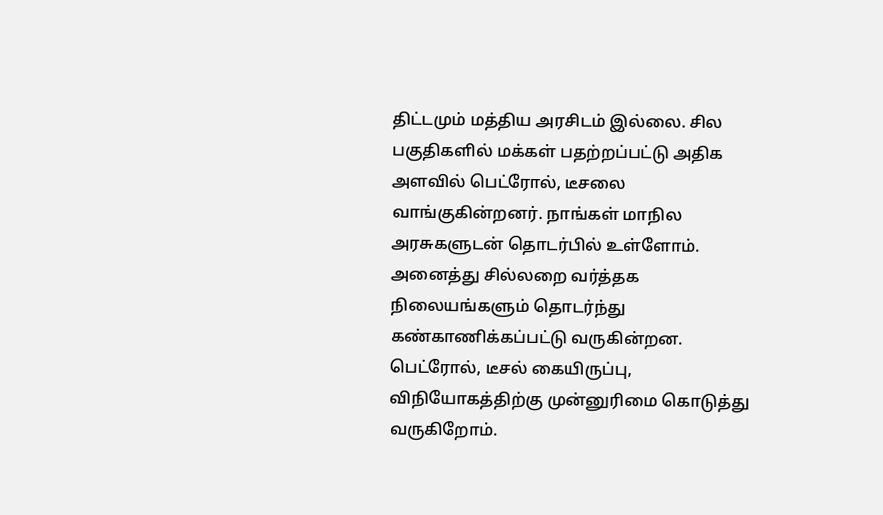திட்டமும் மத்திய அரசிடம் இல்லை. சில பகுதிகளில் மக்கள் பதற்றப்பட்டு அதிக அளவில் பெட்ரோல், டீசலை வாங்குகின்றனர். நாங்கள் மாநில அரசுகளுடன் தொடர்பில் உள்ளோம். அனைத்து சில்லறை வர்த்தக நிலையங்களும் தொடர்ந்து கண்காணிக்கப்பட்டு வருகின்றன. பெட்ரோல், டீசல் கையிருப்பு, விநியோகத்திற்கு முன்னுரிமை கொடுத்து வருகிறோம்.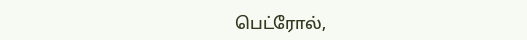பெட்ரோல்,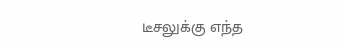டீசலுக்கு எந்த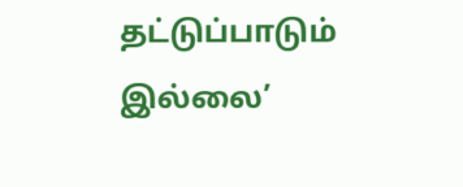தட்டுப்பாடும் இல்லை’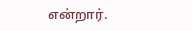என்றார்.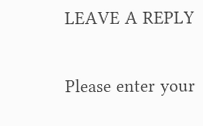LEAVE A REPLY

Please enter your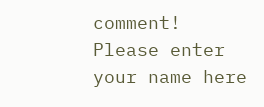comment!
Please enter your name here